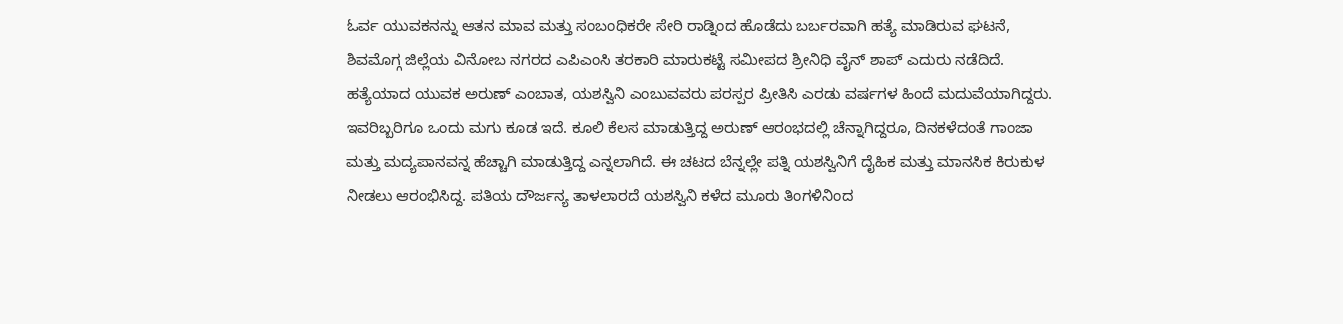ಓರ್ವ ಯುವಕನನ್ನು ಆತನ ಮಾವ ಮತ್ತು ಸಂಬಂಧಿಕರೇ ಸೇರಿ ರಾಡ್ನಿಂದ ಹೊಡೆದು ಬರ್ಬರವಾಗಿ ಹತ್ಯೆ ಮಾಡಿರುವ ಘಟನೆ, ಶಿವಮೊಗ್ಗ ಜಿಲ್ಲೆಯ ವಿನೋಬ ನಗರದ ಎಪಿಎಂಸಿ ತರಕಾರಿ ಮಾರುಕಟ್ಟೆ ಸಮೀಪದ ಶ್ರೀನಿಧಿ ವೈನ್ ಶಾಪ್ ಎದುರು ನಡೆದಿದೆ.
ಹತ್ಯೆಯಾದ ಯುವಕ ಅರುಣ್ ಎಂಬಾತ, ಯಶಸ್ವಿನಿ ಎಂಬುವವರು ಪರಸ್ಪರ ಪ್ರೀತಿಸಿ ಎರಡು ವರ್ಷಗಳ ಹಿಂದೆ ಮದುವೆಯಾಗಿದ್ದರು. ಇವರಿಬ್ಬರಿಗೂ ಒಂದು ಮಗು ಕೂಡ ಇದೆ. ಕೂಲಿ ಕೆಲಸ ಮಾಡುತ್ತಿದ್ದ ಅರುಣ್ ಆರಂಭದಲ್ಲಿ ಚೆನ್ನಾಗಿದ್ದರೂ, ದಿನಕಳೆದಂತೆ ಗಾಂಜಾ ಮತ್ತು ಮದ್ಯಪಾನವನ್ನ ಹೆಚ್ಚಾಗಿ ಮಾಡುತ್ತಿದ್ದ ಎನ್ನಲಾಗಿದೆ. ಈ ಚಟದ ಬೆನ್ನಲ್ಲೇ ಪತ್ನಿ ಯಶಸ್ವಿನಿಗೆ ದೈಹಿಕ ಮತ್ತು ಮಾನಸಿಕ ಕಿರುಕುಳ ನೀಡಲು ಆರಂಭಿಸಿದ್ದ. ಪತಿಯ ದೌರ್ಜನ್ಯ ತಾಳಲಾರದೆ ಯಶಸ್ವಿನಿ ಕಳೆದ ಮೂರು ತಿಂಗಳಿನಿಂದ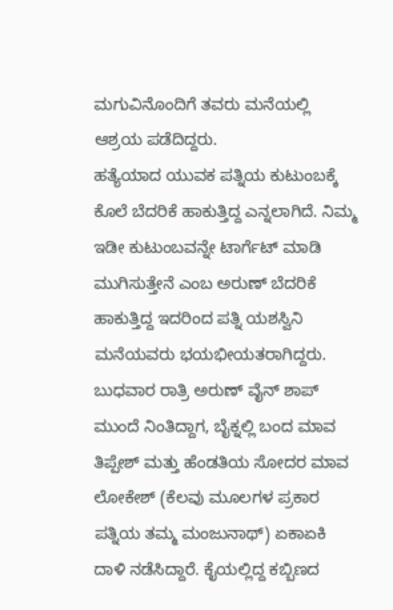ಮಗುವಿನೊಂದಿಗೆ ತವರು ಮನೆಯಲ್ಲಿ ಆಶ್ರಯ ಪಡೆದಿದ್ದರು.
ಹತ್ಯೆಯಾದ ಯುವಕ ಪತ್ನಿಯ ಕುಟುಂಬಕ್ಕೆ ಕೊಲೆ ಬೆದರಿಕೆ ಹಾಕುತ್ತಿದ್ದ ಎನ್ನಲಾಗಿದೆ. ನಿಮ್ಮ ಇಡೀ ಕುಟುಂಬವನ್ನೇ ಟಾರ್ಗೆಟ್ ಮಾಡಿ ಮುಗಿಸುತ್ತೇನೆ ಎಂಬ ಅರುಣ್ ಬೆದರಿಕೆ ಹಾಕುತ್ತಿದ್ದ ಇದರಿಂದ ಪತ್ನಿ ಯಶಸ್ವಿನಿ ಮನೆಯವರು ಭಯಭೀಯತರಾಗಿದ್ದರು. ಬುಧವಾರ ರಾತ್ರಿ ಅರುಣ್ ವೈನ್ ಶಾಪ್ ಮುಂದೆ ನಿಂತಿದ್ದಾಗ, ಬೈಕ್ನಲ್ಲಿ ಬಂದ ಮಾವ ತಿಪ್ಪೇಶ್ ಮತ್ತು ಹೆಂಡತಿಯ ಸೋದರ ಮಾವ ಲೋಕೇಶ್ (ಕೆಲವು ಮೂಲಗಳ ಪ್ರಕಾರ ಪತ್ನಿಯ ತಮ್ಮ ಮಂಜುನಾಥ್) ಏಕಾಏಕಿ ದಾಳಿ ನಡೆಸಿದ್ದಾರೆ. ಕೈಯಲ್ಲಿದ್ದ ಕಬ್ಬಿಣದ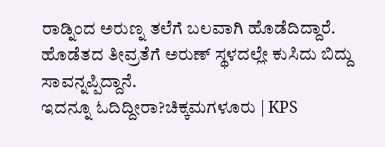ರಾಡ್ನಿಂದ ಅರುಣ್ನ ತಲೆಗೆ ಬಲವಾಗಿ ಹೊಡೆದಿದ್ದಾರೆ. ಹೊಡೆತದ ತೀವ್ರತೆಗೆ ಅರುಣ್ ಸ್ಥಳದಲ್ಲೇ ಕುಸಿದು ಬಿದ್ದು ಸಾವನ್ನಪ್ಪಿದ್ದಾನೆ.
ಇದನ್ನೂ ಓದಿದ್ದೀರಾ?ಚಿಕ್ಕಮಗಳೂರು | KPS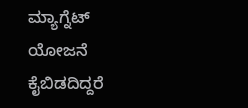ಮ್ಯಾಗ್ನೆಟ್ ಯೋಜನೆ ಕೈಬಿಡದಿದ್ದರೆ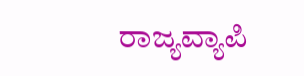ರಾಜ್ಯವ್ಯಾಪಿ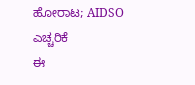ಹೋರಾಟ; AIDSO ಎಚ್ಚರಿಕೆ
ಈ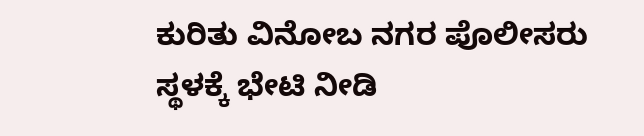ಕುರಿತು ವಿನೋಬ ನಗರ ಪೊಲೀಸರು ಸ್ಥಳಕ್ಕೆ ಭೇಟಿ ನೀಡಿ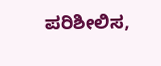ಪರಿಶೀಲಿಸ,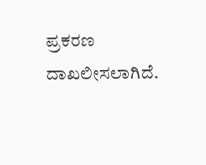ಪ್ರಕರಣ ದಾಖಲೀಸಲಾಗಿದೆ.